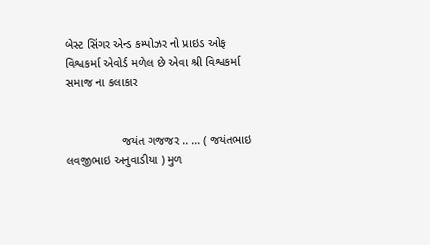બેસ્ટ સિંગર એન્ડ કમ્પોઝર નો પ્રાઇડ ઓફ વિશ્વકર્મા એવોર્ડ મળેલ છે એવા શ્રી વિશ્વકર્મા સમાજ ના કલાકાર


                 જયંત ગજજર .. … ( જયંતભાઇ લવજીભાઇ અનુવાડીયા ) મુળ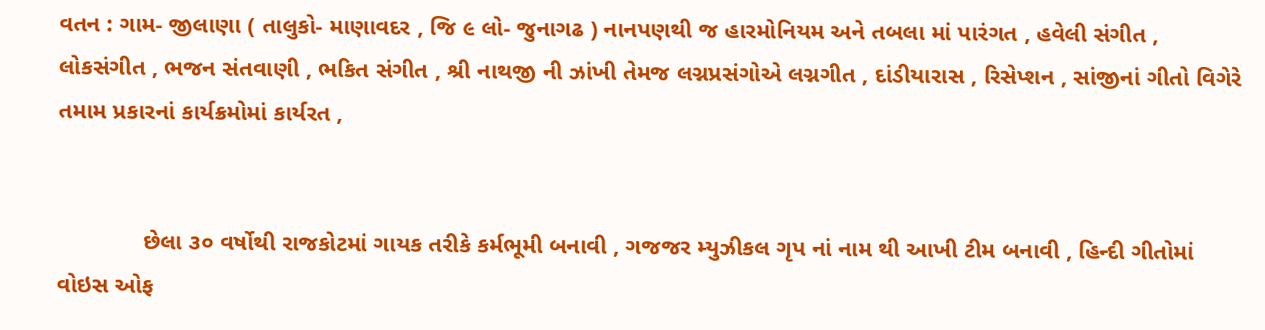વતન : ગામ- જીલાણા ( તાલુકો- માણાવદર , જિ ૯ લો- જુનાગઢ ) નાનપણથી જ હારમોનિયમ અને તબલા માં પારંગત , હવેલી સંગીત , લોકસંગીત , ભજન સંતવાણી , ભકિત સંગીત , શ્રી નાથજી ની ઝાંખી તેમજ લગ્નપ્રસંગોએ લગ્નગીત , દાંડીયારાસ , રિસેપ્શન , સાંજીનાં ગીતો વિગેરે તમામ પ્રકારનાં કાર્યક્રમોમાં કાર્યરત ,


             છેલા ૩૦ વર્ષોથી રાજકોટમાં ગાયક તરીકે કર્મભૂમી બનાવી , ગજજર મ્યુઝીકલ ગૃપ નાં નામ થી આખી ટીમ બનાવી , હિન્દી ગીતોમાં વોઇસ ઓફ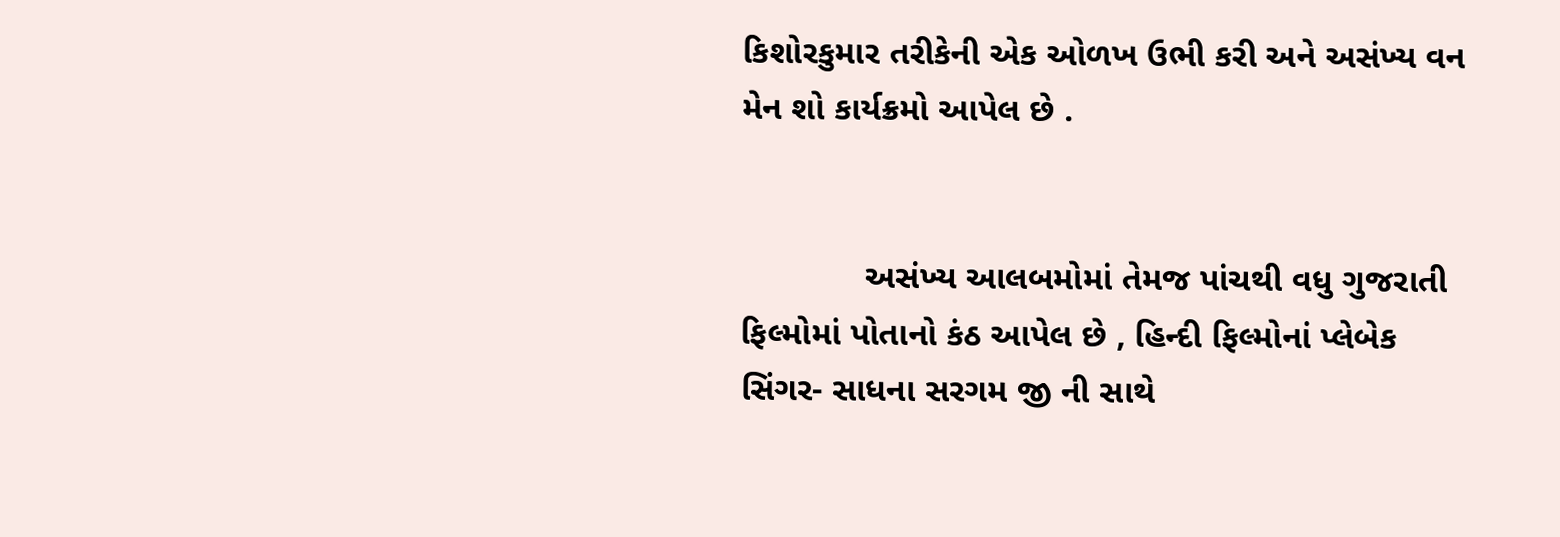કિશોરકુમાર તરીકેની એક ઓળખ ઉભી કરી અને અસંખ્ય વન મેન શો કાર્યક્રમો આપેલ છે .


             અસંખ્ય આલબમોમાં તેમજ પાંચથી વધુ ગુજરાતી ફિલ્મોમાં પોતાનો કંઠ આપેલ છે , હિન્દી ફિલ્મોનાં પ્લેબેક સિંગર- સાધના સરગમ જી ની સાથે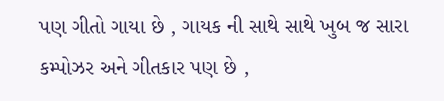પણ ગીતો ગાયા છે , ગાયક ની સાથે સાથે ખુબ જ સારા કમ્પોઝર અને ગીતકાર પણ છે ,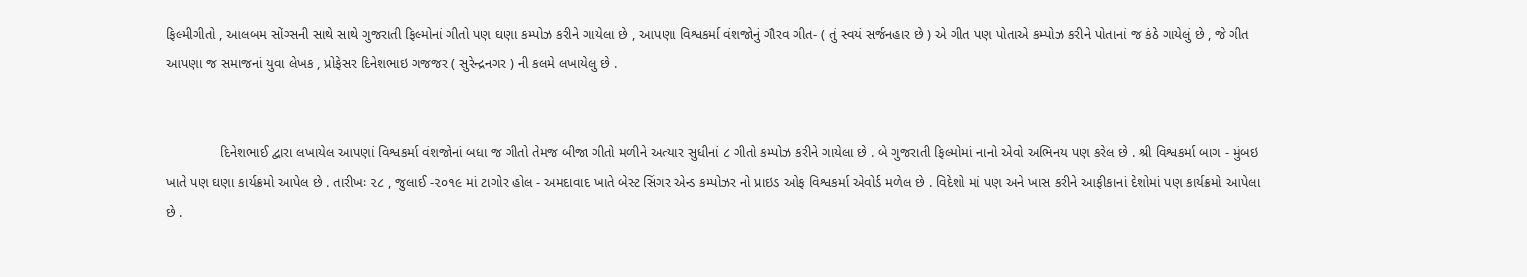ફિલ્મીગીતો , આલબમ સોંગ્સની સાથે સાથે ગુજરાતી ફિલ્મોનાં ગીતો પણ ઘણા કમ્પોઝ કરીને ગાયેલા છે , આપણા વિશ્વકર્મા વંશજોનું ગૌરવ ગીત- ( તું સ્વયં સર્જનહાર છે ) એ ગીત પણ પોતાએ કમ્પોઝ કરીને પોતાનાં જ કંઠે ગાયેલું છે , જે ગીત આપણા જ સમાજનાં યુવા લેખક , પ્રોફેસર દિનેશભાઇ ગજજર ( સુરેન્દ્રનગર ) ની કલમે લખાયેલુ છે .


              દિનેશભાઈ દ્વારા લખાયેલ આપણાં વિશ્વકર્મા વંશજોનાં બધા જ ગીતો તેમજ બીજા ગીતો મળીને અત્યાર સુધીનાં ૮ ગીતો કમ્પોઝ કરીને ગાયેલા છે . બે ગુજરાતી ફિલ્મોમાં નાનો એવો અભિનય પણ કરેલ છે . શ્રી વિશ્વકર્મા બાગ - મુંબઇ ખાતે પણ ઘણા કાર્યક્રમો આપેલ છે . તારીખઃ ૨૮ , જુલાઈ -૨૦૧૯ માં ટાગોર હોલ - અમદાવાદ ખાતે બેસ્ટ સિંગર એન્ડ કમ્પોઝર નો પ્રાઇડ ઓફ વિશ્વકર્મા એવોર્ડ મળેલ છે . વિદેશો માં પણ અને ખાસ કરીને આફીકાનાં દેશોમાં પણ કાર્યક્રમો આપેલા છે .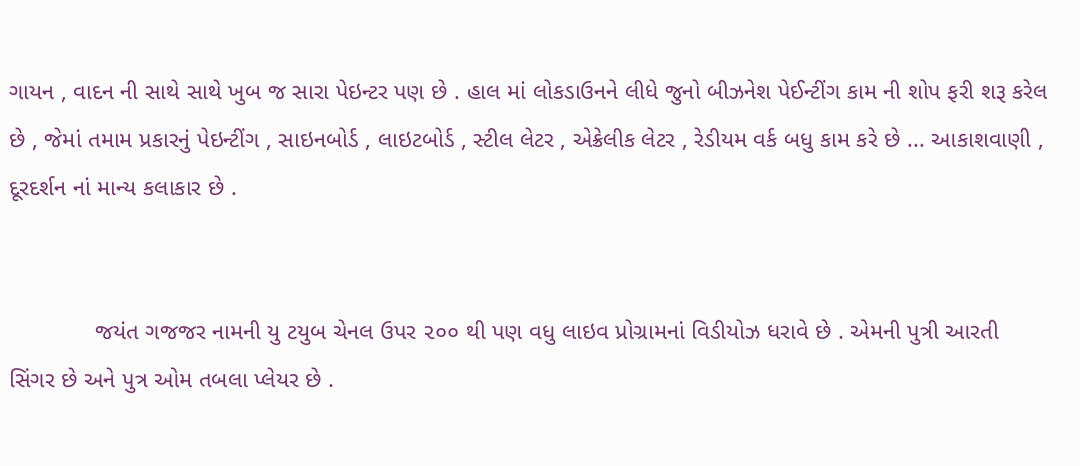ગાયન , વાદન ની સાથે સાથે ખુબ જ સારા પેઇન્ટર પણ છે . હાલ માં લોકડાઉનને લીધે જુનો બીઝનેશ પેઈન્ટીંગ કામ ની શોપ ફરી શરૂ કરેલ છે , જેમાં તમામ પ્રકારનું પેઇન્ટીંગ , સાઇનબોર્ડ , લાઇટબોર્ડ , સ્ટીલ લેટર , એક્રેલીક લેટર , રેડીયમ વર્ક બધુ કામ કરે છે ... આકાશવાણી , દૂરદર્શન નાં માન્ય કલાકાર છે .


             જયંત ગજજર નામની યુ ટયુબ ચેનલ ઉપર ૨૦૦ થી પણ વધુ લાઇવ પ્રોગ્રામનાં વિડીયોઝ ધરાવે છે . એમની પુત્રી આરતી સિંગર છે અને પુત્ર ઓમ તબલા પ્લેયર છે .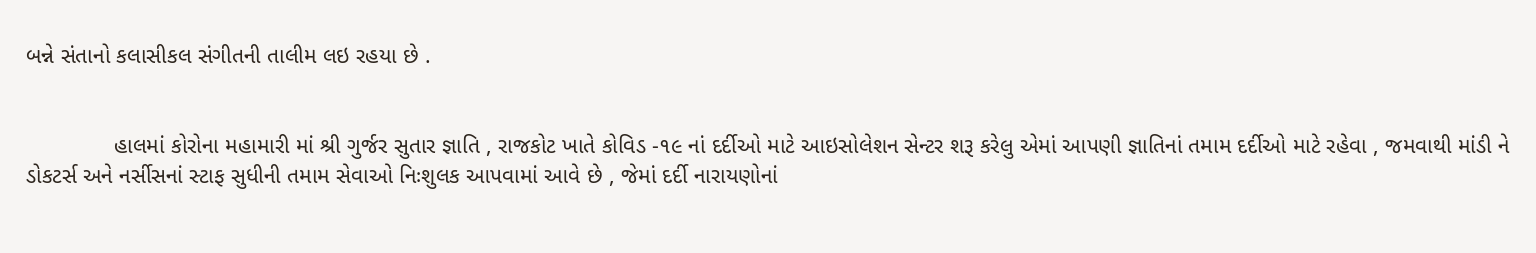બન્ને સંતાનો કલાસીકલ સંગીતની તાલીમ લઇ રહયા છે .


              હાલમાં કોરોના મહામારી માં શ્રી ગુર્જર સુતાર જ્ઞાતિ , રાજકોટ ખાતે કોવિડ -૧૯ નાં દર્દીઓ માટે આઇસોલેશન સેન્ટર શરૂ કરેલુ એમાં આપણી જ્ઞાતિનાં તમામ દર્દીઓ માટે રહેવા , જમવાથી માંડી ને ડોકટર્સ અને નર્સીસનાં સ્ટાફ સુધીની તમામ સેવાઓ નિઃશુલક આપવામાં આવે છે , જેમાં દર્દી નારાયણોનાં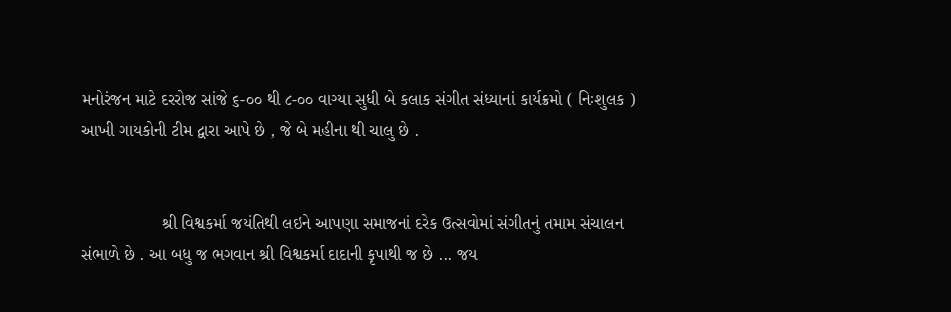મનોરંજન માટે દરરોજ સાંજે ૬-૦૦ થી ૮-૦૦ વાગ્યા સુધી બે કલાક સંગીત સંધ્યાનાં કાર્યક્રમો ( નિઃશુલક ) આખી ગાયકોની ટીમ દ્વારા આપે છે , જે બે મહીના થી ચાલુ છે .


                 શ્રી વિશ્વકર્મા જયંતિથી લઇને આપણા સમાજનાં દરેક ઉત્સવોમાં સંગીતનું તમામ સંચાલન સંભાળે છે . આ બધુ જ ભગવાન શ્રી વિશ્વકર્મા દાદાની કૃપાથી જ છે ... જય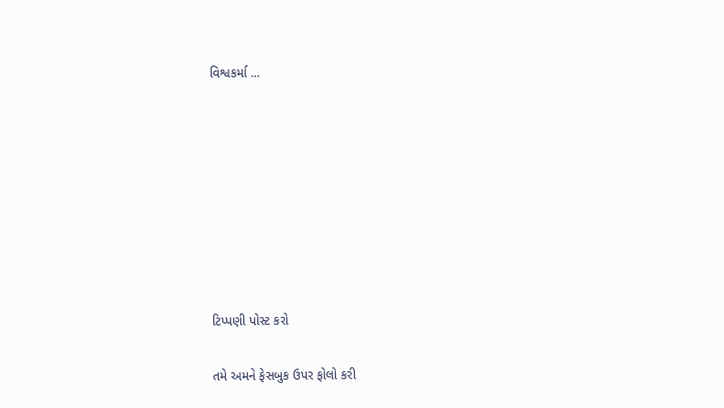વિશ્વકર્મા ...








ટિપ્પણી પોસ્ટ કરો

તમે અમને ફેસબુક ઉપર ફોલો કરી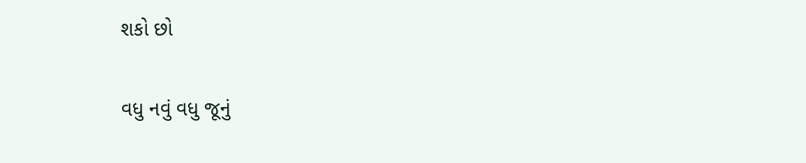શકો છો

વધુ નવું વધુ જૂનું